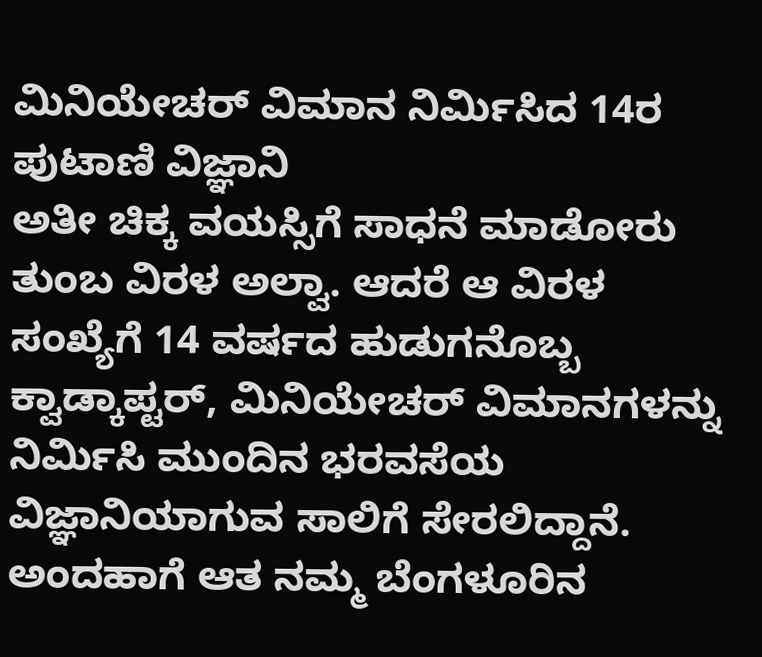ಮಿನಿಯೇಚರ್ ವಿಮಾನ ನಿರ್ಮಿಸಿದ 14ರ ಪುಟಾಣಿ ವಿಜ್ಞಾನಿ
ಅತೀ ಚಿಕ್ಕ ವಯಸ್ಸಿಗೆ ಸಾಧನೆ ಮಾಡೋರು ತುಂಬ ವಿರಳ ಅಲ್ವಾ. ಆದರೆ ಆ ವಿರಳ ಸಂಖ್ಯೆಗೆ 14 ವರ್ಷದ ಹುಡುಗನೊಬ್ಬ ಕ್ವಾಡ್ಕಾಪ್ಟರ್, ಮಿನಿಯೇಚರ್ ವಿಮಾನಗಳನ್ನು ನಿರ್ಮಿಸಿ ಮುಂದಿನ ಭರವಸೆಯ ವಿಜ್ಞಾನಿಯಾಗುವ ಸಾಲಿಗೆ ಸೇರಲಿದ್ದಾನೆ.
ಅಂದಹಾಗೆ ಆತ ನಮ್ಮ ಬೆಂಗಳೂರಿನ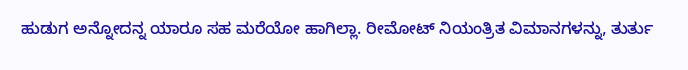ಹುಡುಗ ಅನ್ನೋದನ್ನ ಯಾರೂ ಸಹ ಮರೆಯೋ ಹಾಗಿಲ್ಲಾ. ರೀಮೋಟ್ ನಿಯಂತ್ರಿತ ವಿಮಾನಗಳನ್ನು, ತುರ್ತು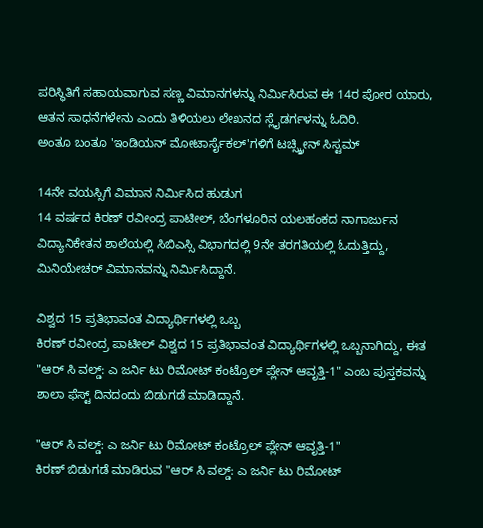ಪರಿಸ್ಥಿತಿಗೆ ಸಹಾಯವಾಗುವ ಸಣ್ಣ ವಿಮಾನಗಳನ್ನು ನಿರ್ಮಿಸಿರುವ ಈ 14ರ ಪೋರ ಯಾರು, ಆತನ ಸಾಧನೆಗಳೇನು ಎಂದು ತಿಳಿಯಲು ಲೇಖನದ ಸ್ಲೈಡರ್ಗಳನ್ನು ಓದಿರಿ.
ಅಂತೂ ಬಂತೂ 'ಇಂಡಿಯನ್ ಮೋಟಾರ್ಸೈಕಲ್'ಗಳಿಗೆ ಟಚ್ಸ್ಕ್ರೀನ್ ಸಿಸ್ಟಮ್

14ನೇ ವಯಸ್ಸಿಗೆ ವಿಮಾನ ನಿರ್ಮಿಸಿದ ಹುಡುಗ
14 ವರ್ಷದ ಕಿರಣ್ ರವೀಂದ್ರ ಪಾಟೀಲ್, ಬೆಂಗಳೂರಿನ ಯಲಹಂಕದ ನಾಗಾರ್ಜುನ ವಿದ್ಯಾನಿಕೇತನ ಶಾಲೆಯಲ್ಲಿ ಸಿಬಿಎಸ್ಸಿ ವಿಭಾಗದಲ್ಲಿ 9ನೇ ತರಗತಿಯಲ್ಲಿ ಓದುತ್ತಿದ್ದು, ಮಿನಿಯೇಚರ್ ವಿಮಾನವನ್ನು ನಿರ್ಮಿಸಿದ್ದಾನೆ.

ವಿಶ್ವದ 15 ಪ್ರತಿಭಾವಂತ ವಿದ್ಯಾರ್ಥಿಗಳಲ್ಲಿ ಒಬ್ಬ
ಕಿರಣ್ ರವೀಂದ್ರ ಪಾಟೀಲ್ ವಿಶ್ವದ 15 ಪ್ರತಿಭಾವಂತ ವಿದ್ಯಾರ್ಥಿಗಳಲ್ಲಿ ಒಬ್ಬನಾಗಿದ್ದು, ಈತ "ಆರ್ ಸಿ ವಲ್ಡ್: ಎ ಜರ್ನಿ ಟು ರಿಮೋಟ್ ಕಂಟ್ರೊಲ್ ಪ್ಲೇನ್ ಆವೃತ್ತಿ-1" ಎಂಬ ಪುಸ್ತಕವನ್ನು ಶಾಲಾ ಫೆಸ್ಟ್ ದಿನದಂದು ಬಿಡುಗಡೆ ಮಾಡಿದ್ದಾನೆ.

"ಆರ್ ಸಿ ವಲ್ಡ್: ಎ ಜರ್ನಿ ಟು ರಿಮೋಟ್ ಕಂಟ್ರೊಲ್ ಪ್ಲೇನ್ ಆವೃತ್ತಿ-1"
ಕಿರಣ್ ಬಿಡುಗಡೆ ಮಾಡಿರುವ "ಆರ್ ಸಿ ವಲ್ಡ್: ಎ ಜರ್ನಿ ಟು ರಿಮೋಟ್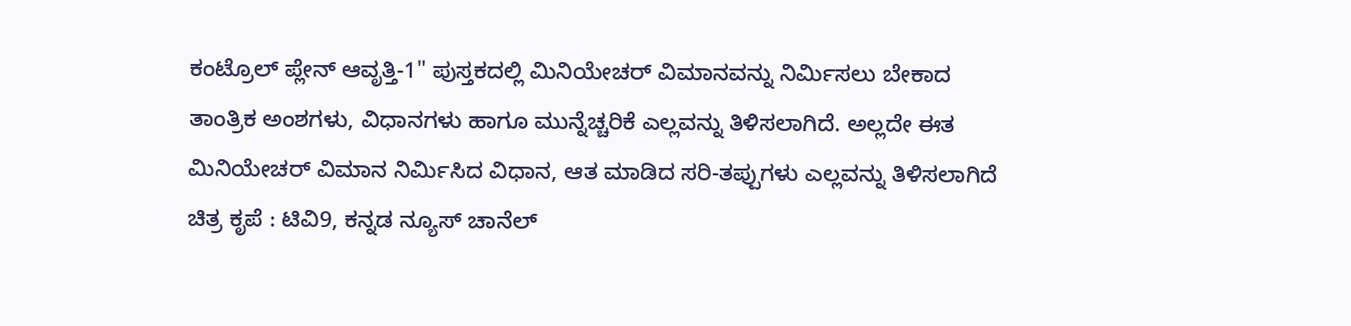ಕಂಟ್ರೊಲ್ ಪ್ಲೇನ್ ಆವೃತ್ತಿ-1" ಪುಸ್ತಕದಲ್ಲಿ ಮಿನಿಯೇಚರ್ ವಿಮಾನವನ್ನು ನಿರ್ಮಿಸಲು ಬೇಕಾದ ತಾಂತ್ರಿಕ ಅಂಶಗಳು, ವಿಧಾನಗಳು ಹಾಗೂ ಮುನ್ನೆಚ್ಚರಿಕೆ ಎಲ್ಲವನ್ನು ತಿಳಿಸಲಾಗಿದೆ. ಅಲ್ಲದೇ ಈತ ಮಿನಿಯೇಚರ್ ವಿಮಾನ ನಿರ್ಮಿಸಿದ ವಿಧಾನ, ಆತ ಮಾಡಿದ ಸರಿ-ತಪ್ಪುಗಳು ಎಲ್ಲವನ್ನು ತಿಳಿಸಲಾಗಿದೆ ಚಿತ್ರ ಕೃಪೆ : ಟಿವಿ9, ಕನ್ನಡ ನ್ಯೂಸ್ ಚಾನೆಲ್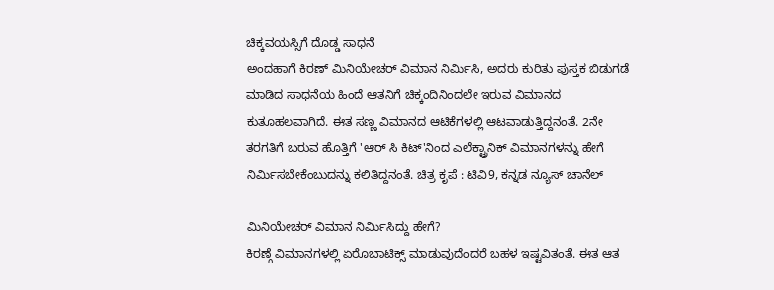ಚಿಕ್ಕವಯಸ್ಸಿಗೆ ದೊಡ್ಡ ಸಾಧನೆ
ಅಂದಹಾಗೆ ಕಿರಣ್ ಮಿನಿಯೇಚರ್ ವಿಮಾನ ನಿರ್ಮಿಸಿ, ಅದರು ಕುರಿತು ಪುಸ್ತಕ ಬಿಡುಗಡೆ ಮಾಡಿದ ಸಾಧನೆಯ ಹಿಂದೆ ಆತನಿಗೆ ಚಿಕ್ಕಂದಿನಿಂದಲೇ ಇರುವ ವಿಮಾನದ ಕುತೂಹಲವಾಗಿದೆ. ಈತ ಸಣ್ಣ ವಿಮಾನದ ಆಟಿಕೆಗಳಲ್ಲಿ ಆಟವಾಡುತ್ತಿದ್ದನಂತೆ. 2ನೇ ತರಗತಿಗೆ ಬರುವ ಹೊತ್ತಿಗೆ 'ಆರ್ ಸಿ ಕಿಟ್'ನಿಂದ ಎಲೆಕ್ಟ್ರಾನಿಕ್ ವಿಮಾನಗಳನ್ನು ಹೇಗೆ ನಿರ್ಮಿಸಬೇಕೆಂಬುದನ್ನು ಕಲಿತಿದ್ದನಂತೆ. ಚಿತ್ರ ಕೃಪೆ : ಟಿವಿ9, ಕನ್ನಡ ನ್ಯೂಸ್ ಚಾನೆಲ್

ಮಿನಿಯೇಚರ್ ವಿಮಾನ ನಿರ್ಮಿಸಿದ್ದು ಹೇಗೆ?
ಕಿರಣ್ಗೆ ವಿಮಾನಗಳಲ್ಲಿ ಏರೊಬಾಟಿಕ್ಸ್ ಮಾಡುವುದೆಂದರೆ ಬಹಳ ಇಷ್ಟವಿತಂತೆ. ಈತ ಆತ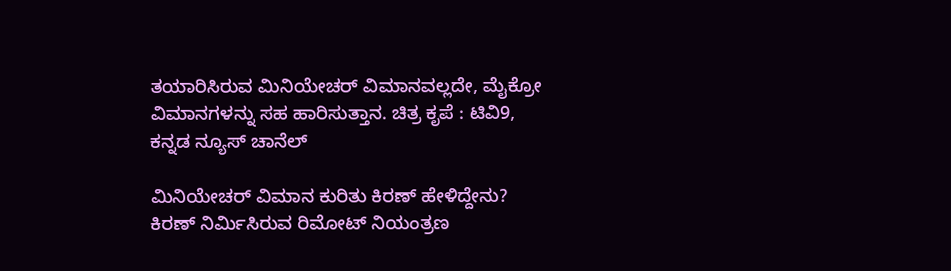ತಯಾರಿಸಿರುವ ಮಿನಿಯೇಚರ್ ವಿಮಾನವಲ್ಲದೇ, ಮೈಕ್ರೋ ವಿಮಾನಗಳನ್ನು ಸಹ ಹಾರಿಸುತ್ತಾನ. ಚಿತ್ರ ಕೃಪೆ : ಟಿವಿ9, ಕನ್ನಡ ನ್ಯೂಸ್ ಚಾನೆಲ್

ಮಿನಿಯೇಚರ್ ವಿಮಾನ ಕುರಿತು ಕಿರಣ್ ಹೇಳಿದ್ದೇನು?
ಕಿರಣ್ ನಿರ್ಮಿಸಿರುವ ರಿಮೋಟ್ ನಿಯಂತ್ರಣ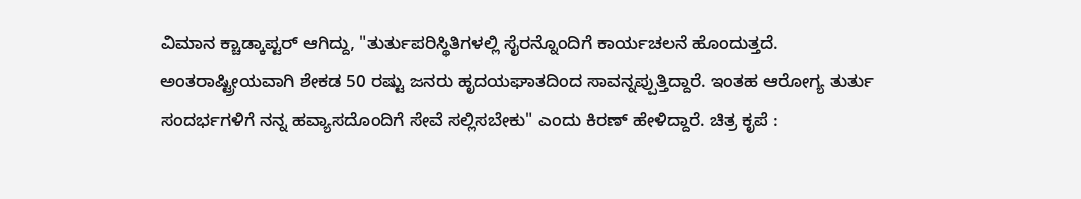ವಿಮಾನ ಕ್ಚಾಡ್ಕಾಪ್ಟರ್ ಆಗಿದ್ದು, "ತುರ್ತುಪರಿಸ್ಥಿತಿಗಳಲ್ಲಿ ಸೈರನ್ನೊಂದಿಗೆ ಕಾರ್ಯಚಲನೆ ಹೊಂದುತ್ತದೆ. ಅಂತರಾಷ್ಟ್ರೀಯವಾಗಿ ಶೇಕಡ 50 ರಷ್ಟು ಜನರು ಹೃದಯಘಾತದಿಂದ ಸಾವನ್ನಪ್ಪುತ್ತಿದ್ದಾರೆ. ಇಂತಹ ಆರೋಗ್ಯ ತುರ್ತು ಸಂದರ್ಭಗಳಿಗೆ ನನ್ನ ಹವ್ಯಾಸದೊಂದಿಗೆ ಸೇವೆ ಸಲ್ಲಿಸಬೇಕು" ಎಂದು ಕಿರಣ್ ಹೇಳಿದ್ದಾರೆ. ಚಿತ್ರ ಕೃಪೆ :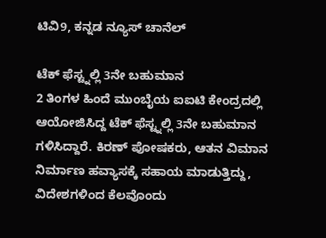ಟಿವಿ9, ಕನ್ನಡ ನ್ಯೂಸ್ ಚಾನೆಲ್

ಟೆಕ್ ಫೆಸ್ಟ್ನಲ್ಲಿ 3ನೇ ಬಹುಮಾನ
2 ತಿಂಗಳ ಹಿಂದೆ ಮುಂಬೈಯ ಐಐಟಿ ಕೇಂದ್ರದಲ್ಲಿ ಆಯೋಜಿಸಿದ್ದ ಟೆಕ್ ಫೆಸ್ಟ್ನಲ್ಲಿ 3ನೇ ಬಹುಮಾನ ಗಳಿಸಿದ್ದಾರೆ. ಕಿರಣ್ ಪೋಷಕರು, ಆತನ ವಿಮಾನ ನಿರ್ಮಾಣ ಹವ್ಯಾಸಕ್ಕೆ ಸಹಾಯ ಮಾಡುತ್ತಿದ್ದು, ವಿದೇಶಗಳಿಂದ ಕೆಲವೊಂದು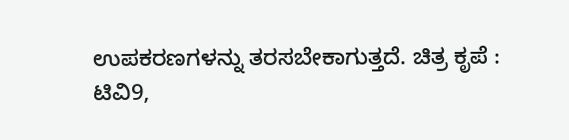ಉಪಕರಣಗಳನ್ನು ತರಸಬೇಕಾಗುತ್ತದೆ. ಚಿತ್ರ ಕೃಪೆ : ಟಿವಿ9,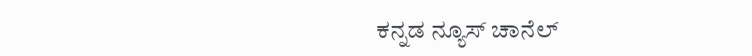ಕನ್ನಡ ನ್ಯೂಸ್ ಚಾನೆಲ್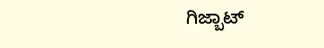ಗಿಜ್ಬಾಟ್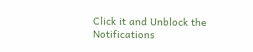Click it and Unblock the Notifications